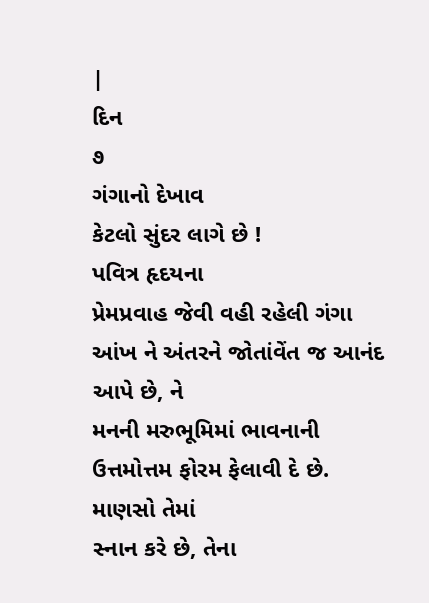|
દિન
૭
ગંગાનો દેખાવ
કેટલો સુંદર લાગે છે !
પવિત્ર હૃદયના
પ્રેમપ્રવાહ જેવી વહી રહેલી ગંગા આંખ ને અંતરને જોતાંવેંત જ આનંદ આપે છે, ને
મનની મરુભૂમિમાં ભાવનાની ઉત્તમોત્તમ ફોરમ ફેલાવી દે છે.
માણસો તેમાં
સ્નાન કરે છે, તેના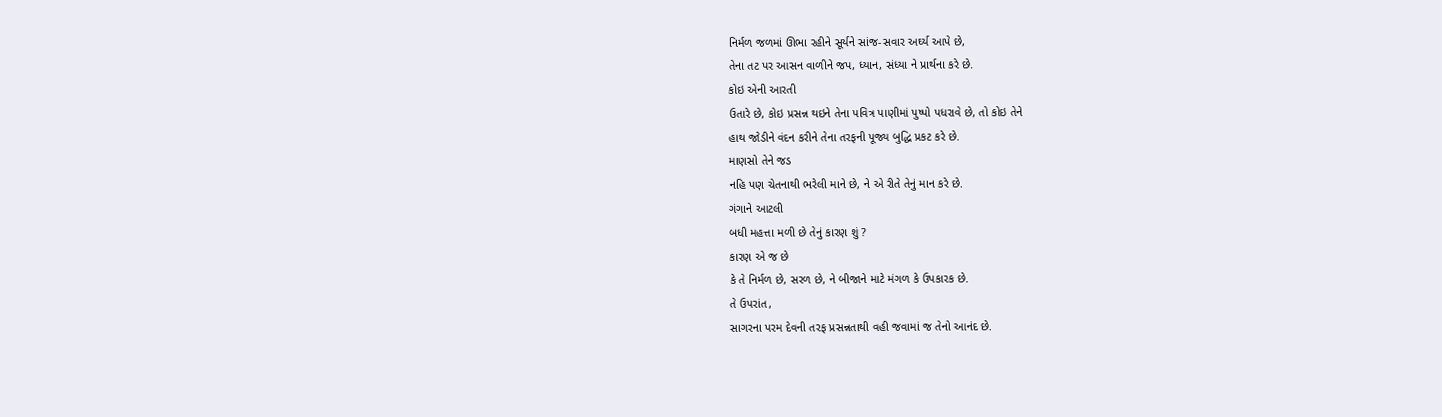નિર્મળ જળમાં ઊભા રહીને સૂર્યને સાંજ-સવાર અર્ઘ્ય આપે છે,
તેના તટ પર આસન વાળીને જપ, ધ્યાન, સંધ્યા ને પ્રાર્થના કરે છે.
કોઇ એની આરતી
ઉતારે છે, કોઇ પ્રસન્ન થઇને તેના પવિત્ર પાણીમાં પુષ્પો પધરાવે છે, તો કોઇ તેને
હાથ જોડીને વંદન કરીને તેના તરફની પૂજ્ય બુદ્ધિ પ્રકટ કરે છે.
માણસો તેને જડ
નહિ પણ ચેતનાથી ભરેલી માને છે, ને એ રીતે તેનું માન કરે છે.
ગંગાને આટલી
બધી મહત્તા મળી છે તેનું કારણ શું ?
કારણ એ જ છે
કે તે નિર્મળ છે, સરળ છે, ને બીજાને માટે મંગળ કે ઉપકારક છે.
તે ઉપરાંત,
સાગરના પરમ દેવની તરફ પ્રસન્નતાથી વહી જવામાં જ તેનો આનંદ છે.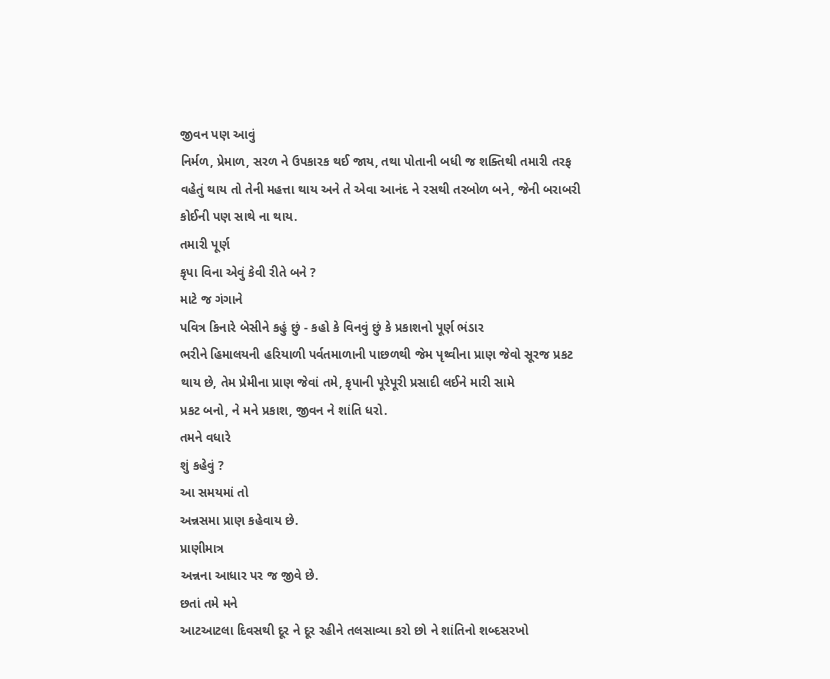જીવન પણ આવું
નિર્મળ, પ્રેમાળ, સરળ ને ઉપકારક થઈ જાય, તથા પોતાની બધી જ શક્તિથી તમારી તરફ
વહેતું થાય તો તેની મહત્તા થાય અને તે એવા આનંદ ને રસથી તરબોળ બને, જેની બરાબરી
કોઈની પણ સાથે ના થાય.
તમારી પૂર્ણ
કૃપા વિના એવું કેવી રીતે બને ?
માટે જ ગંગાને
પવિત્ર કિનારે બેસીને કહું છું - કહો કે વિનવું છું કે પ્રકાશનો પૂર્ણ ભંડાર
ભરીને હિમાલયની હરિયાળી પર્વતમાળાની પાછળથી જેમ પૃથ્વીના પ્રાણ જેવો સૂરજ પ્રકટ
થાય છે, તેમ પ્રેમીના પ્રાણ જેવાં તમે, કૃપાની પૂરેપૂરી પ્રસાદી લઈને મારી સામે
પ્રકટ બનો, ને મને પ્રકાશ, જીવન ને શાંતિ ધરો.
તમને વધારે
શું કહેવું ?
આ સમયમાં તો
અન્નસમા પ્રાણ કહેવાય છે.
પ્રાણીમાત્ર
અન્નના આધાર પર જ જીવે છે.
છતાં તમે મને
આટઆટલા દિવસથી દૂર ને દૂર રહીને તલસાવ્યા કરો છો ને શાંતિનો શબ્દસરખો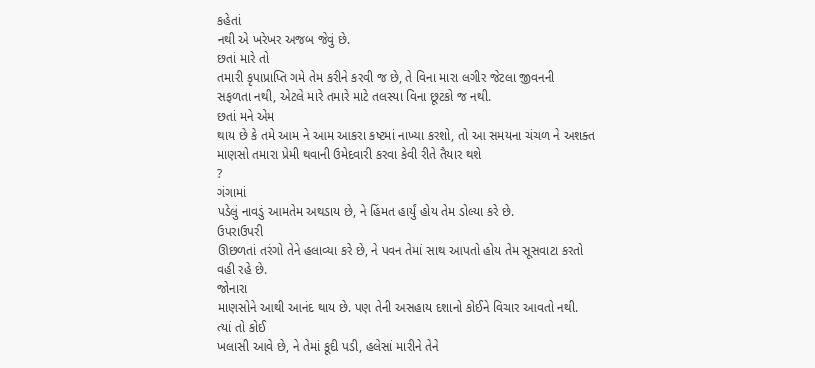કહેતાં
નથી એ ખરેખર અજબ જેવું છે.
છતાં મારે તો
તમારી કૃપાપ્રાપ્તિ ગમે તેમ કરીને કરવી જ છે, તે વિના મારા લગીર જેટલા જીવનની
સફળતા નથી, એટલે મારે તમારે માટે તલસ્યા વિના છૂટકો જ નથી.
છતાં મને એમ
થાય છે કે તમે આમ ને આમ આકરા કષ્ટમાં નાખ્યા કરશો, તો આ સમયના ચંચળ ને અશક્ત
માણસો તમારા પ્રેમી થવાની ઉમેદવારી કરવા કેવી રીતે તૈયાર થશે
?
ગંગામાં
પડેલું નાવડું આમતેમ અથડાય છે, ને હિંમત હાર્યું હોય તેમ ડોલ્યા કરે છે.
ઉપરાઉપરી
ઊછળતાં તરંગો તેને હલાવ્યા કરે છે, ને પવન તેમાં સાથ આપતો હોય તેમ સૂસવાટા કરતો
વહી રહે છે.
જોનારા
માણસોને આથી આનંદ થાય છે. પણ તેની અસહાય દશાનો કોઈને વિચાર આવતો નથી.
ત્યાં તો કોઈ
ખલાસી આવે છે, ને તેમાં કૂદી પડી, હલેસાં મારીને તેને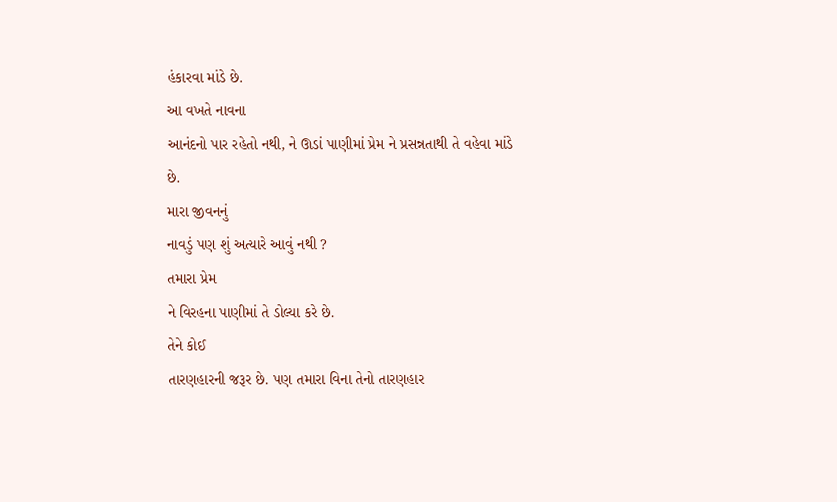હંકારવા માંડે છે.
આ વખતે નાવના
આનંદનો પાર રહેતો નથી, ને ઊડાં પાણીમાં પ્રેમ ને પ્રસન્નતાથી તે વહેવા માંડે
છે.
મારા જીવનનું
નાવડું પણ શું અત્યારે આવું નથી ?
તમારા પ્રેમ
ને વિરહના પાણીમાં તે ડોલ્યા કરે છે.
તેને કોઈ
તારણહારની જરૂર છે. પણ તમારા વિના તેનો તારણહાર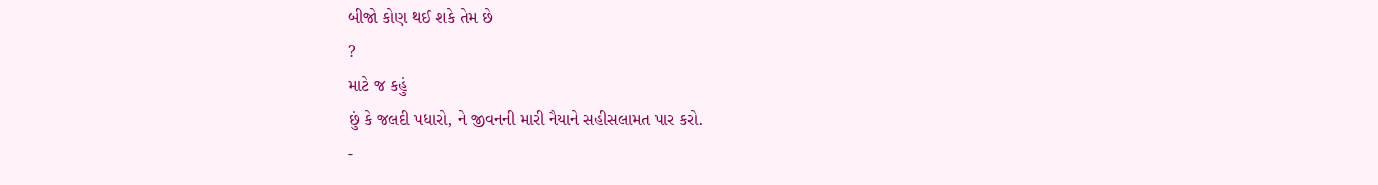બીજો કોણ થઈ શકે તેમ છે
?
માટે જ કહું
છું કે જલદી પધારો, ને જીવનની મારી નૈયાને સહીસલામત પાર કરો.
-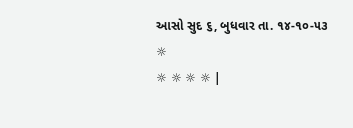આસો સુદ ૬, બુધવાર તા. ૧૪-૧૦-૫૩
☼
☼ ☼ ☼ ☼ |